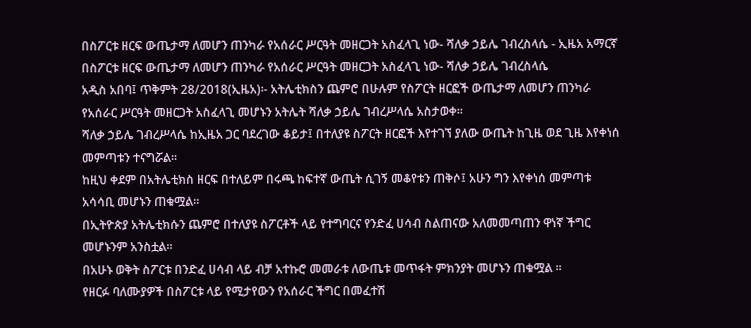በስፖርቱ ዘርፍ ውጤታማ ለመሆን ጠንካራ የአሰራር ሥርዓት መዘርጋት አስፈላጊ ነው- ሻለቃ ኃይሌ ገብረስላሴ - ኢዜአ አማርኛ
በስፖርቱ ዘርፍ ውጤታማ ለመሆን ጠንካራ የአሰራር ሥርዓት መዘርጋት አስፈላጊ ነው- ሻለቃ ኃይሌ ገብረስላሴ
አዲስ አበባ፤ ጥቅምት 28/2018(ኢዜአ)፡- አትሌቲክስን ጨምሮ በሁሉም የስፖርት ዘርፎች ውጤታማ ለመሆን ጠንካራ የአሰራር ሥርዓት መዘርጋት አስፈላጊ መሆኑን አትሌት ሻለቃ ኃይሌ ገብረሥላሴ አስታወቀ።
ሻለቃ ኃይሌ ገብረሥላሴ ከኢዜአ ጋር ባደረገው ቆይታ፤ በተለያዩ ስፖርት ዘርፎች እየተገኘ ያለው ውጤት ከጊዜ ወደ ጊዜ እየቀነሰ መምጣቱን ተናግሯል።
ከዚህ ቀደም በአትሌቲክስ ዘርፍ በተለይም በሩጫ ከፍተኛ ውጤት ሲገኝ መቆየቱን ጠቅሶ፤ አሁን ግን እየቀነሰ መምጣቱ አሳሳቢ መሆኑን ጠቁሟል።
በኢትዮጵያ አትሌቲክሱን ጨምሮ በተለያዩ ስፖርቶች ላይ የተግባርና የንድፈ ሀሳብ ስልጠናው አለመመጣጠን ዋነኛ ችግር መሆኑንም አንስቷል፡፡
በአሁኑ ወቅት ስፖርቱ በንድፈ ሀሳብ ላይ ብቻ አተኩሮ መመራቱ ለውጤቱ መጥፋት ምክንያት መሆኑን ጠቁሟል ።
የዘርፉ ባለሙያዎች በስፖርቱ ላይ የሚታየውን የአሰራር ችግር በመፈተሽ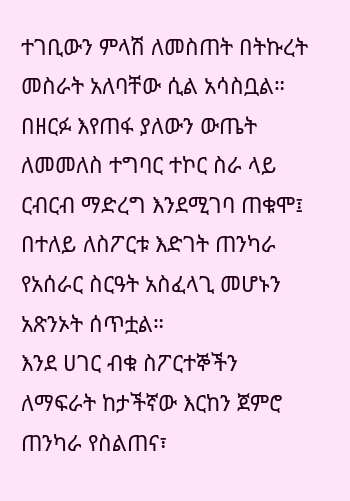ተገቢውን ምላሽ ለመስጠት በትኩረት መስራት አለባቸው ሲል አሳስቧል።
በዘርፉ እየጠፋ ያለውን ውጤት ለመመለስ ተግባር ተኮር ስራ ላይ ርብርብ ማድረግ እንደሚገባ ጠቁሞ፤ በተለይ ለስፖርቱ እድገት ጠንካራ የአሰራር ስርዓት አስፈላጊ መሆኑን አጽንኦት ሰጥቷል።
እንደ ሀገር ብቁ ስፖርተኞችን ለማፍራት ከታችኛው እርከን ጀምሮ ጠንካራ የስልጠና፣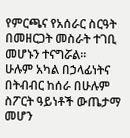የምርጫና የአሰራር ስርዓት በመዘርጋት መስራት ተገቢ መሆኑን ተናግሯል።
ሁሉም አካል በኃላፊነትና በትብብር ከሰራ በሁሉም ስፖርት ዓይነቶች ውጤታማ መሆን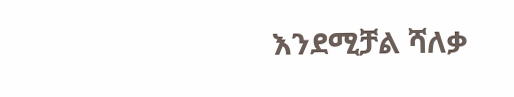እንደሚቻል ሻለቃ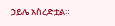ኃይሌ አስረድቷል።